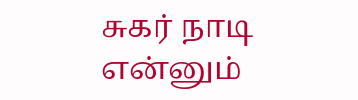சுகர் நாடி என்னும்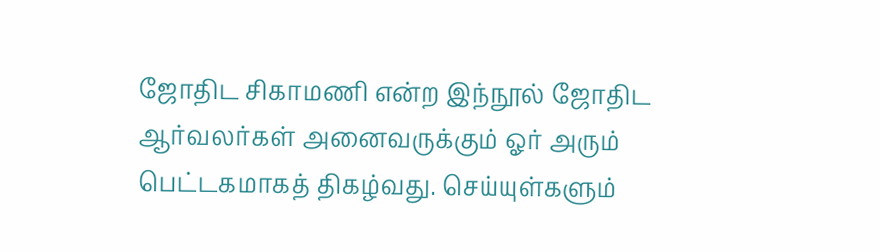ஜோதிட சிகாமணி என்ற இந்நூல் ஜோதிட ஆர்வலர்கள் அனைவருக்கும் ஓர் அரும் பெட்டகமாகத் திகழ்வது. செய்யுள்களும்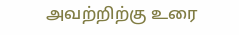அவற்றிற்கு உரை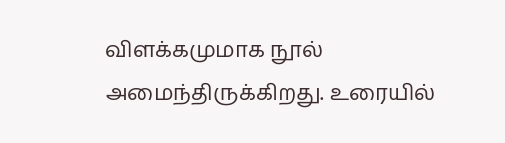விளக்கமுமாக நூல் அமைந்திருக்கிறது. உரையில்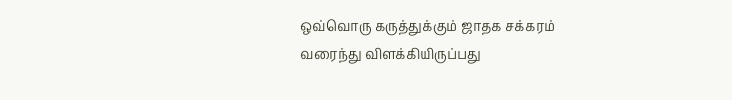ஒவ்வொரு கருத்துக்கும் ஜாதக சக்கரம் வரைந்து விளக்கியிருப்பது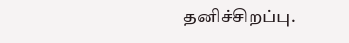தனிச்சிறப்பு.